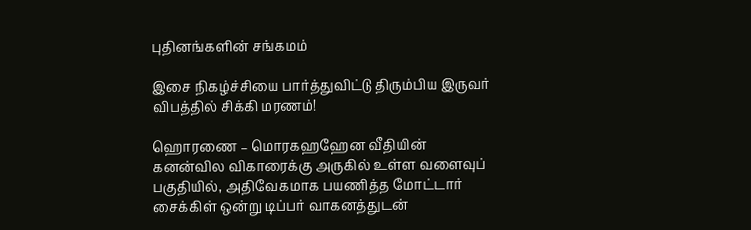புதினங்களின் சங்கமம்

இசை நிகழ்ச்சியை பார்த்துவிட்டு திரும்பிய இருவர் விபத்தில் சிக்கி மரணம்!

ஹொரணை – மொரகஹஹேன வீதியின் கனன்வில விகாரைக்கு அருகில் உள்ள வளைவுப் பகுதியில், அதிவேகமாக பயணித்த மோட்டார் சைக்கிள் ஒன்று டிப்பர் வாகனத்துடன்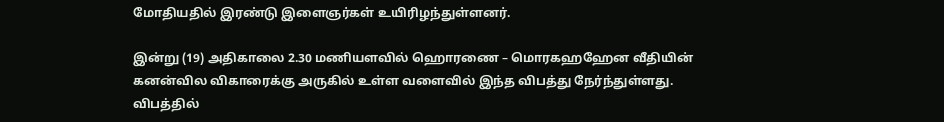மோதியதில் இரண்டு இளைஞர்கள் உயிரிழந்துள்ளனர்.

இன்று (19) அதிகாலை 2.30 மணியளவில் ஹொரணை – மொரகஹஹேன வீதியின் கனன்வில விகாரைக்கு அருகில் உள்ள வளைவில் இந்த விபத்து நேர்ந்துள்ளது. விபத்தில்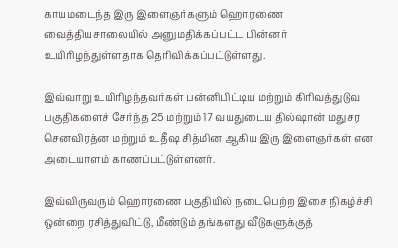காயமடைந்த இரு இளைஞர்களும் ஹொரணை வைத்தியசாலையில் அனுமதிக்கப்பட்ட பின்னர் உயிரிழந்துள்ளதாக தெரிவிக்கப்பட்டுள்ளது.

இவ்வாறு உயிரிழந்தவர்கள் பன்னிபிட்டிய மற்றும் கிரிவத்துடுவ பகுதிகளைச் சேர்ந்த 25 மற்றும் 17 வயதுடைய தில்ஷான் மதுசர செனவிரத்ன மற்றும் உதீஷ சித்மின ஆகிய இரு இளைஞர்கள் என அடையாளம் காணப்பட்டுள்ளனர்.

இவ்விருவரும் ஹொரணை பகுதியில் நடைபெற்ற இசை நிகழ்ச்சி ஒன்றை ரசித்துவிட்டு, மீண்டும் தங்களது வீடுகளுக்குத்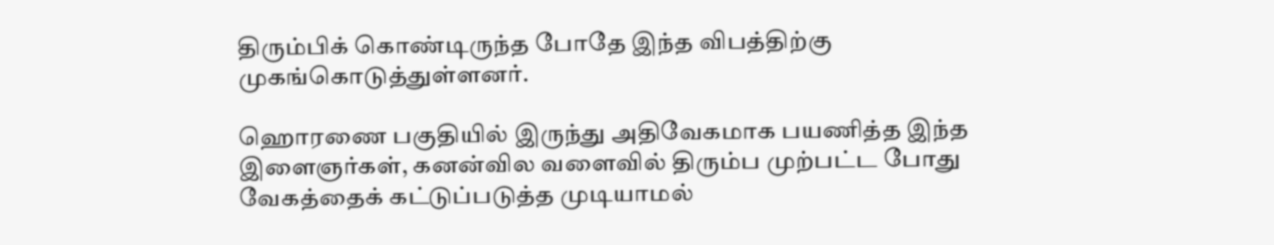திரும்பிக் கொண்டிருந்த போதே இந்த விபத்திற்கு முகங்கொடுத்துள்ளனர்.

ஹொரணை பகுதியில் இருந்து அதிவேகமாக பயணித்த இந்த இளைஞர்கள், கனன்வில வளைவில் திரும்ப முற்பட்ட போது வேகத்தைக் கட்டுப்படுத்த முடியாமல்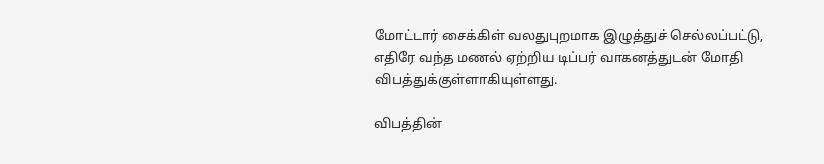மோட்டார் சைக்கிள் வலதுபுறமாக இழுத்துச் செல்லப்பட்டு, எதிரே வந்த மணல் ஏற்றிய டிப்பர் வாகனத்துடன் மோதி விபத்துக்குள்ளாகியுள்ளது.

விபத்தின்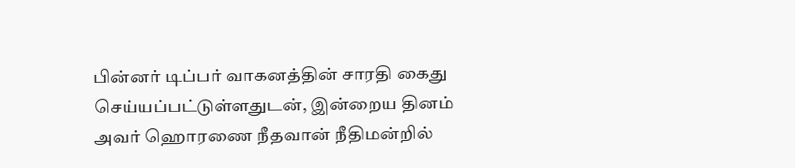பின்னர் டிப்பர் வாகனத்தின் சாரதி கைது செய்யப்பட்டுள்ளதுடன், இன்றைய தினம் அவர் ஹொரணை நீதவான் நீதிமன்றில்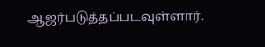ஆஜர்படுத்தப்படவுள்ளார்.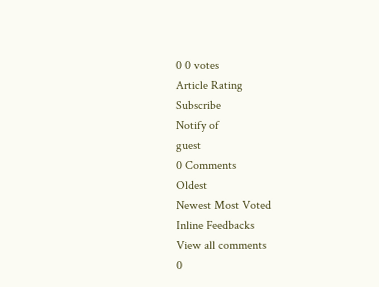0 0 votes
Article Rating
Subscribe
Notify of
guest
0 Comments
Oldest
Newest Most Voted
Inline Feedbacks
View all comments
0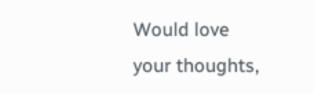Would love your thoughts,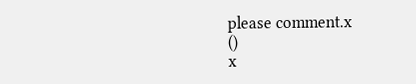please comment.x
()
x